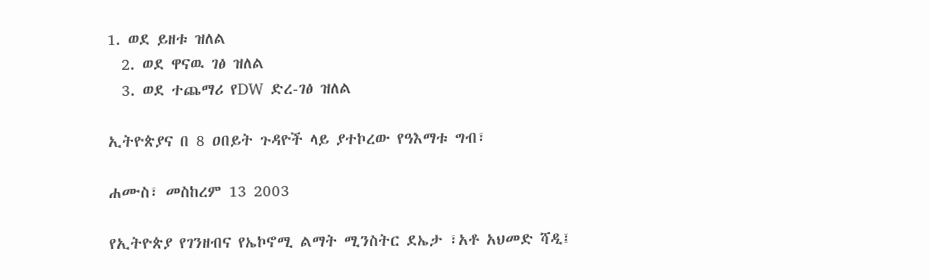1. ወደ ይዘቱ ዝለል
  2. ወደ ዋናዉ ገፅ ዝለል
  3. ወደ ተጨማሪ የDW ድረ-ገፅ ዝለል

ኢትዮጵያና በ 8 ዐበይት ጉዳዮች ላይ ያተኮረው የዓእማቱ ግብ፣

ሐሙስ፣ መስከረም 13 2003

የኢትዮጵያ የገንዘብና የኤኮኖሚ ልማት ሚንስትር ደኤታ ፣አቶ አህመድ ሻዲ፤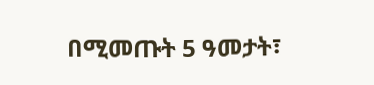በሚመጡት 5 ዓመታት፣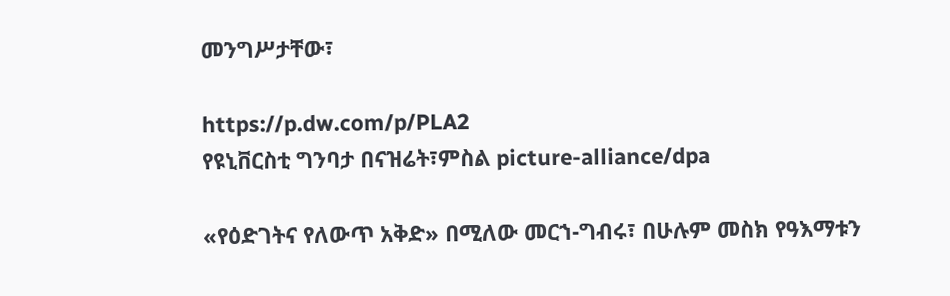መንግሥታቸው፣

https://p.dw.com/p/PLA2
የዩኒቨርስቲ ግንባታ በናዝሬት፣ምስል picture-alliance/dpa

«የዕድገትና የለውጥ አቅድ» በሚለው መርኀ-ግብሩ፣ በሁሉም መስክ የዓእማቱን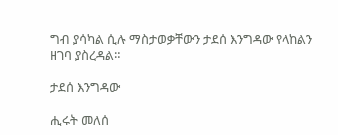ግብ ያሳካል ሲሉ ማስታወቃቸውን ታደሰ እንግዳው የላከልን ዘገባ ያስረዳል።

ታደሰ እንግዳው

ሒሩት መለሰ